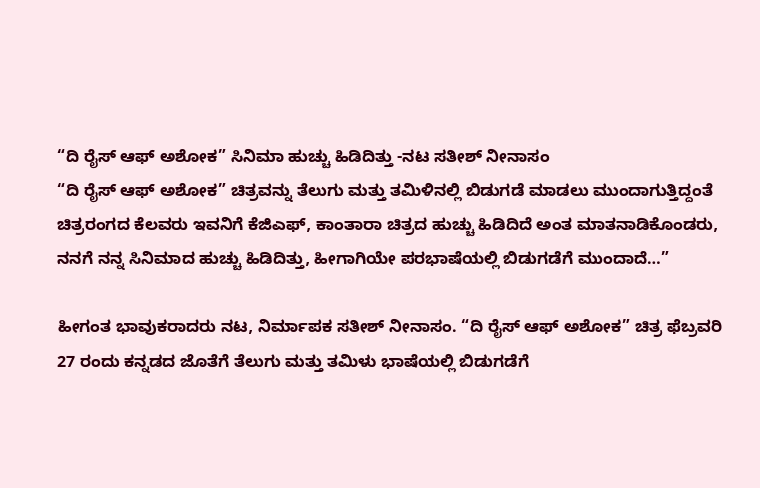“ದಿ ರೈಸ್ ಆಫ್ ಅಶೋಕ” ಸಿನಿಮಾ ಹುಚ್ಚು ಹಿಡಿದಿತ್ತು -ನಟ ಸತೀಶ್ ನೀನಾಸಂ
“ದಿ ರೈಸ್ ಆಫ್ ಅಶೋಕ” ಚಿತ್ರವನ್ನು ತೆಲುಗು ಮತ್ತು ತಮಿಳಿನಲ್ಲಿ ಬಿಡುಗಡೆ ಮಾಡಲು ಮುಂದಾಗುತ್ತಿದ್ದಂತೆ ಚಿತ್ರರಂಗದ ಕೆಲವರು ಇವನಿಗೆ ಕೆಜಿಎಫ್, ಕಾಂತಾರಾ ಚಿತ್ರದ ಹುಚ್ಚು ಹಿಡಿದಿದೆ ಅಂತ ಮಾತನಾಡಿಕೊಂಡರು, ನನಗೆ ನನ್ನ ಸಿನಿಮಾದ ಹುಚ್ಚು ಹಿಡಿದಿತ್ತು, ಹೀಗಾಗಿಯೇ ಪರಭಾಷೆಯಲ್ಲಿ ಬಿಡುಗಡೆಗೆ ಮುಂದಾದೆ…”

ಹೀಗಂತ ಭಾವುಕರಾದರು ನಟ, ನಿರ್ಮಾಪಕ ಸತೀಶ್ ನೀನಾಸಂ. “ದಿ ರೈಸ್ ಆಫ್ ಅಶೋಕ” ಚಿತ್ರ ಫೆಬ್ರವರಿ 27 ರಂದು ಕನ್ನಡದ ಜೊತೆಗೆ ತೆಲುಗು ಮತ್ತು ತಮಿಳು ಭಾಷೆಯಲ್ಲಿ ಬಿಡುಗಡೆಗೆ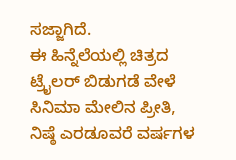ಸಜ್ಜಾಗಿದೆ.
ಈ ಹಿನ್ನೆಲೆಯಲ್ಲಿ ಚಿತ್ರದ ಟ್ರೈಲರ್ ಬಿಡುಗಡೆ ವೇಳೆ ಸಿನಿಮಾ ಮೇಲಿನ ಪ್ರೀತಿ, ನಿಷ್ಠೆ ಎರಡೂವರೆ ವರ್ಷಗಳ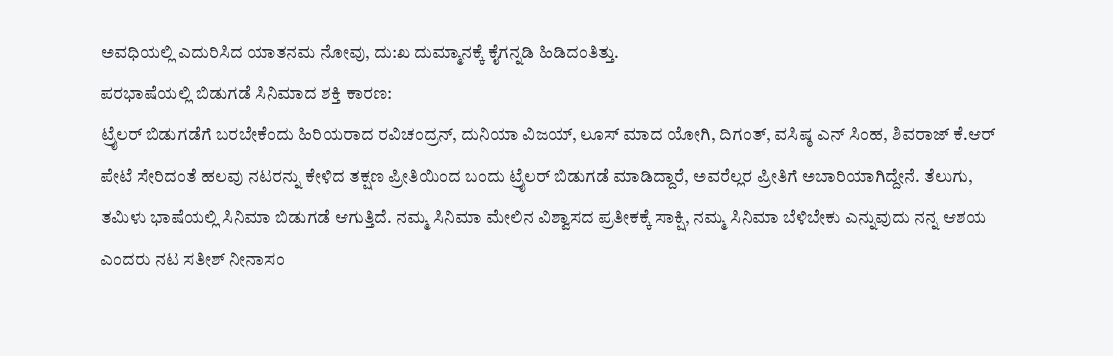ಅವಧಿಯಲ್ಲಿ ಎದುರಿಸಿದ ಯಾತನಮ ನೋವು, ದು:ಖ ದುಮ್ಮಾನಕ್ಕೆ ಕೈಗನ್ನಡಿ ಹಿಡಿದಂತಿತ್ತು.
ಪರಭಾಷೆಯಲ್ಲಿ ಬಿಡುಗಡೆ ಸಿನಿಮಾದ ಶಕ್ತಿ ಕಾರಣ:
ಟ್ರೈಲರ್ ಬಿಡುಗಡೆಗೆ ಬರಬೇಕೆಂದು ಹಿರಿಯರಾದ ರವಿಚಂದ್ರನ್, ದುನಿಯಾ ವಿಜಯ್, ಲೂಸ್ ಮಾದ ಯೋಗಿ, ದಿಗಂತ್, ವಸಿಷ್ಠ ಎನ್ ಸಿಂಹ, ಶಿವರಾಜ್ ಕೆ.ಆರ್ ಪೇಟೆ ಸೇರಿದಂತೆ ಹಲವು ನಟರನ್ನು ಕೇಳಿದ ತಕ್ಷಣ ಪ್ರೀತಿಯಿಂದ ಬಂದು ಟ್ರೈಲರ್ ಬಿಡುಗಡೆ ಮಾಡಿದ್ದಾರೆ, ಅವರೆಲ್ಲರ ಪ್ರೀತಿಗೆ ಅಬಾರಿಯಾಗಿದ್ದೇನೆ. ತೆಲುಗು, ತಮಿಳು ಭಾಷೆಯಲ್ಲಿ ಸಿನಿಮಾ ಬಿಡುಗಡೆ ಆಗುತ್ತಿದೆ. ನಮ್ಮ ಸಿನಿಮಾ ಮೇಲಿನ ವಿಶ್ವಾಸದ ಪ್ರತೀಕಕ್ಕೆ ಸಾಕ್ಷಿ, ನಮ್ಮ ಸಿನಿಮಾ ಬೆಳಿಬೇಕು ಎನ್ನುವುದು ನನ್ನ ಆಶಯ ಎಂದರು ನಟ ಸತೀಶ್ ನೀನಾಸಂ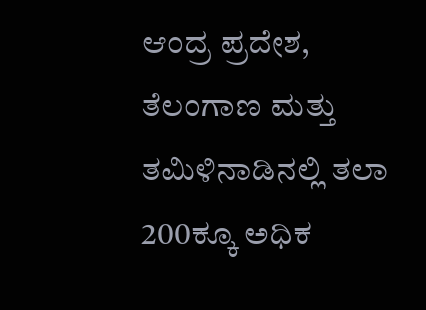ಆಂದ್ರ ಪ್ರದೇಶ, ತೆಲಂಗಾಣ ಮತ್ತು ತಮಿಳಿನಾಡಿನಲ್ಲಿ ತಲಾ 200ಕ್ಕೂ ಅಧಿಕ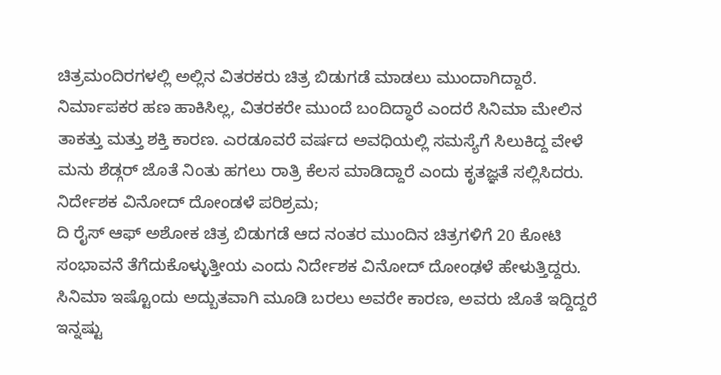ಚಿತ್ರಮಂದಿರಗಳಲ್ಲಿ ಅಲ್ಲಿನ ವಿತರಕರು ಚಿತ್ರ ಬಿಡುಗಡೆ ಮಾಡಲು ಮುಂದಾಗಿದ್ದಾರೆ. ನಿರ್ಮಾಪಕರ ಹಣ ಹಾಕಿಸಿಲ್ಲ, ವಿತರಕರೇ ಮುಂದೆ ಬಂದಿದ್ಧಾರೆ ಎಂದರೆ ಸಿನಿಮಾ ಮೇಲಿನ ತಾಕತ್ತು ಮತ್ತು ಶಕ್ತಿ ಕಾರಣ. ಎರಡೂವರೆ ವರ್ಷದ ಅವಧಿಯಲ್ಲಿ ಸಮಸ್ಯೆಗೆ ಸಿಲುಕಿದ್ದ ವೇಳೆ ಮನು ಶೆಡ್ಗರ್ ಜೊತೆ ನಿಂತು ಹಗಲು ರಾತ್ರಿ ಕೆಲಸ ಮಾಡಿದ್ದಾರೆ ಎಂದು ಕೃತಜ್ಞತೆ ಸಲ್ಲಿಸಿದರು.
ನಿರ್ದೇಶಕ ವಿನೋದ್ ದೋಂಡಳೆ ಪರಿಶ್ರಮ;
ದಿ ರೈಸ್ ಆಫ್ ಅಶೋಕ ಚಿತ್ರ ಬಿಡುಗಡೆ ಆದ ನಂತರ ಮುಂದಿನ ಚಿತ್ರಗಳಿಗೆ 20 ಕೋಟಿ ಸಂಭಾವನೆ ತೆಗೆದುಕೊಳ್ಳುತ್ತೀಯ ಎಂದು ನಿರ್ದೇಶಕ ವಿನೋದ್ ದೋಂಢಳೆ ಹೇಳುತ್ತಿದ್ದರು. ಸಿನಿಮಾ ಇಷ್ಟೊಂದು ಅದ್ಬುತವಾಗಿ ಮೂಡಿ ಬರಲು ಅವರೇ ಕಾರಣ, ಅವರು ಜೊತೆ ಇದ್ದಿದ್ದರೆ ಇನ್ನಷ್ಟು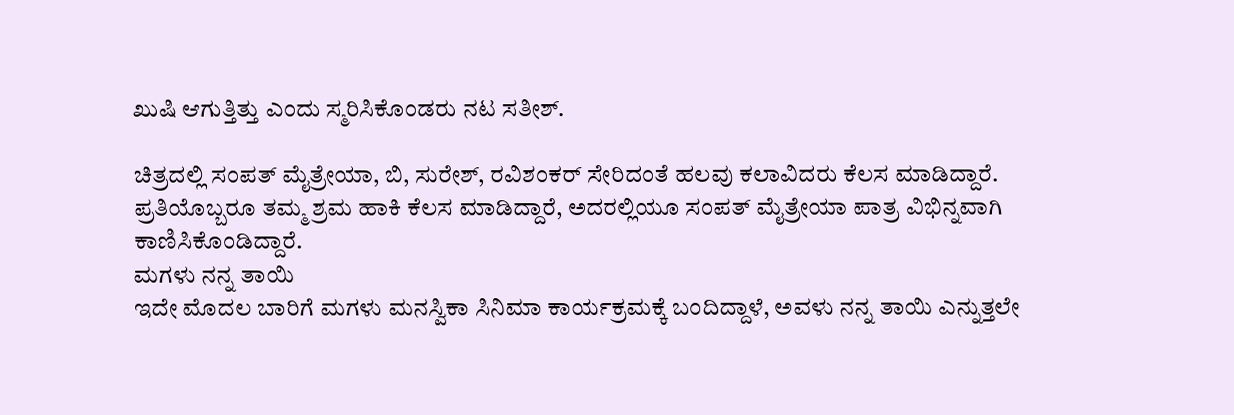ಖುಷಿ ಆಗುತ್ತಿತ್ತು ಎಂದು ಸ್ಮರಿಸಿಕೊಂಡರು ನಟ ಸತೀಶ್.

ಚಿತ್ರದಲ್ಲಿ ಸಂಪತ್ ಮೈತ್ರೇಯಾ, ಬಿ, ಸುರೇಶ್, ರವಿಶಂಕರ್ ಸೇರಿದಂತೆ ಹಲವು ಕಲಾವಿದರು ಕೆಲಸ ಮಾಡಿದ್ದಾರೆ. ಪ್ರತಿಯೊಬ್ಬರೂ ತಮ್ಮ ಶ್ರಮ ಹಾಕಿ ಕೆಲಸ ಮಾಡಿದ್ದಾರೆ, ಅದರಲ್ಲಿಯೂ ಸಂಪತ್ ಮೈತ್ರೇಯಾ ಪಾತ್ರ ವಿಭಿನ್ನವಾಗಿ ಕಾಣಿಸಿಕೊಂಡಿದ್ದಾರೆ.
ಮಗಳು ನನ್ನ ತಾಯಿ
ಇದೇ ಮೊದಲ ಬಾರಿಗೆ ಮಗಳು ಮನಸ್ವಿಕಾ ಸಿನಿಮಾ ಕಾರ್ಯಕ್ರಮಕ್ಕೆ ಬಂದಿದ್ದಾಳೆ, ಅವಳು ನನ್ನ ತಾಯಿ ಎನ್ನುತ್ತಲೇ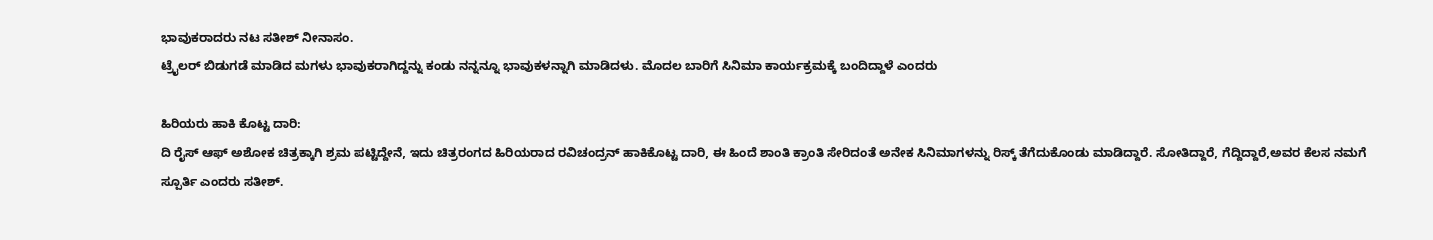ಭಾವುಕರಾದರು ನಟ ಸತೀಶ್ ನೀನಾಸಂ.
ಟ್ರೈಲರ್ ಬಿಡುಗಡೆ ಮಾಡಿದ ಮಗಳು ಭಾವುಕರಾಗಿದ್ದನ್ನು ಕಂಡು ನನ್ನನ್ನೂ ಭಾವುಕಳನ್ನಾಗಿ ಮಾಡಿದಳು. ಮೊದಲ ಬಾರಿಗೆ ಸಿನಿಮಾ ಕಾರ್ಯಕ್ರಮಕ್ಕೆ ಬಂದಿದ್ದಾಳೆ ಎಂದರು

ಹಿರಿಯರು ಹಾಕಿ ಕೊಟ್ಟ ದಾರಿ:
ದಿ ರೈಸ್ ಆಫ್ ಅಶೋಕ ಚಿತ್ರಕ್ಕಾಗಿ ಶ್ರಮ ಪಟ್ಟಿದ್ದೇನೆ, ಇದು ಚಿತ್ರರಂಗದ ಹಿರಿಯರಾದ ರವಿಚಂದ್ರನ್ ಹಾಕಿಕೊಟ್ಟ ದಾರಿ, ಈ ಹಿಂದೆ ಶಾಂತಿ ಕ್ರಾಂತಿ ಸೇರಿದಂತೆ ಅನೇಕ ಸಿನಿಮಾಗಳನ್ನು ರಿಸ್ಕ್ ತೆಗೆದುಕೊಂಡು ಮಾಡಿದ್ದಾರೆ. ಸೋತಿದ್ದಾರೆ, ಗೆದ್ದಿದ್ದಾರೆ,ಅವರ ಕೆಲಸ ನಮಗೆ ಸ್ಪೂರ್ತಿ ಎಂದರು ಸತೀಶ್.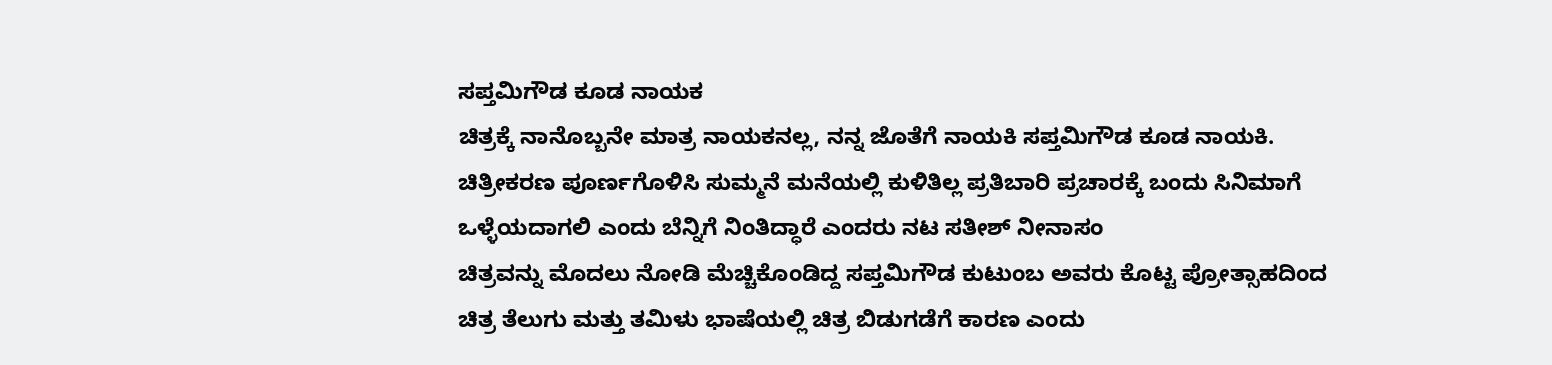ಸಪ್ತಮಿಗೌಡ ಕೂಡ ನಾಯಕ
ಚಿತ್ರಕ್ಕೆ ನಾನೊಬ್ಬನೇ ಮಾತ್ರ ನಾಯಕನಲ್ಲ, ನನ್ನ ಜೊತೆಗೆ ನಾಯಕಿ ಸಪ್ತಮಿಗೌಡ ಕೂಡ ನಾಯಕಿ. ಚಿತ್ರೀಕರಣ ಪೂರ್ಣಗೊಳಿಸಿ ಸುಮ್ಮನೆ ಮನೆಯಲ್ಲಿ ಕುಳಿತಿಲ್ಲ ಪ್ರತಿಬಾರಿ ಪ್ರಚಾರಕ್ಕೆ ಬಂದು ಸಿನಿಮಾಗೆ ಒಳ್ಳೆಯದಾಗಲಿ ಎಂದು ಬೆನ್ನಿಗೆ ನಿಂತಿದ್ಧಾರೆ ಎಂದರು ನಟ ಸತೀಶ್ ನೀನಾಸಂ
ಚಿತ್ರವನ್ನು ಮೊದಲು ನೋಡಿ ಮೆಚ್ಚಿಕೊಂಡಿದ್ದ ಸಪ್ತಮಿಗೌಡ ಕುಟುಂಬ ಅವರು ಕೊಟ್ಟ ಪ್ರೋತ್ಸಾಹದಿಂದ ಚಿತ್ರ ತೆಲುಗು ಮತ್ತು ತಮಿಳು ಭಾಷೆಯಲ್ಲಿ ಚಿತ್ರ ಬಿಡುಗಡೆಗೆ ಕಾರಣ ಎಂದು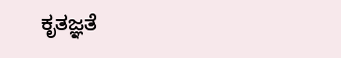ಕೃತಜ್ಞತೆ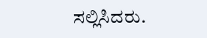ಸಲ್ಲಿಸಿದರು.